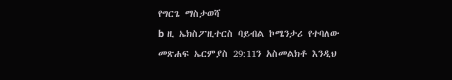የግርጌ ማስታወሻ
b ዚ ኤክስፖዚተርስ ባይብል ኮሜንታሪ የተባለው መጽሐፍ ኤርምያስ 29:11ን አስመልክቶ እንዲህ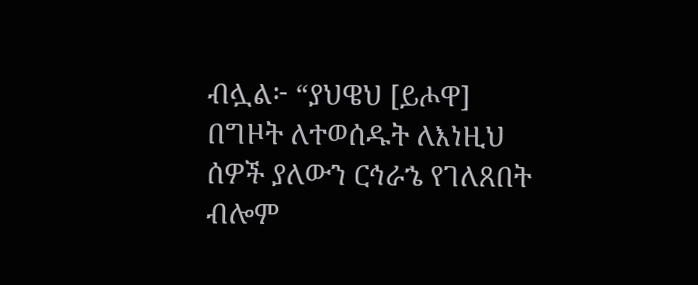ብሏል፦ “ያህዌህ [ይሖዋ] በግዞት ለተወሰዱት ለእነዚህ ሰዎች ያለውን ርኅራኄ የገለጸበት ብሎም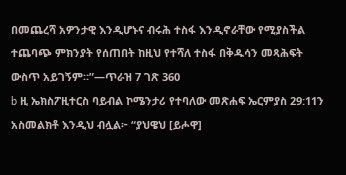በመጨረሻ አዎንታዊ እንዲሆኑና ብሩሕ ተስፋ እንዲኖራቸው የሚያስችል ተጨባጭ ምክንያት የሰጠበት ከዚህ የተሻለ ተስፋ በቅዱሳን መጻሕፍት ውስጥ አይገኝም።”—ጥራዝ 7 ገጽ 360
b ዚ ኤክስፖዚተርስ ባይብል ኮሜንታሪ የተባለው መጽሐፍ ኤርምያስ 29:11ን አስመልክቶ እንዲህ ብሏል፦ “ያህዌህ [ይሖዋ]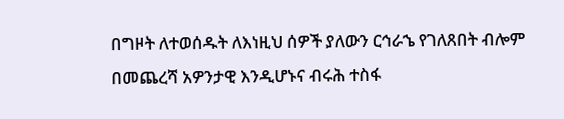በግዞት ለተወሰዱት ለእነዚህ ሰዎች ያለውን ርኅራኄ የገለጸበት ብሎም በመጨረሻ አዎንታዊ እንዲሆኑና ብሩሕ ተስፋ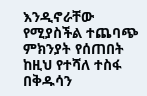እንዲኖራቸው የሚያስችል ተጨባጭ ምክንያት የሰጠበት ከዚህ የተሻለ ተስፋ በቅዱሳን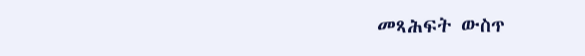መጻሕፍት ውስጥ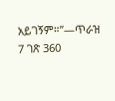አይገኝም።”—ጥራዝ 7 ገጽ 360